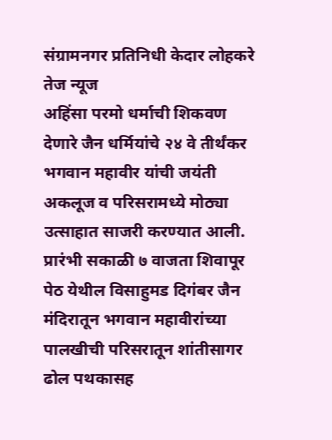संग्रामनगर प्रतिनिधी केदार लोहकरे तेज न्यूज
अहिंसा परमो धर्माची शिकवण देणारे जैन धर्मियांचे २४ वे तीर्थंकर भगवान महावीर यांची जयंती अकलूज व परिसरामध्ये मोठ्या उत्साहात साजरी करण्यात आली. प्रारंभी सकाळी ७ वाजता शिवापूर पेठ येथील विसाहुमड दिगंबर जैन मंदिरातून भगवान महावीरांच्या पालखीची परिसरातून शांतीसागर ढोल पथकासह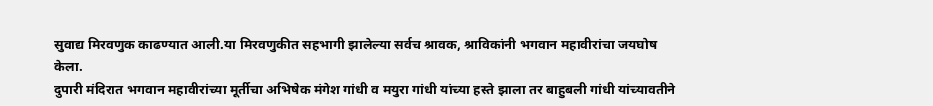सुवाद्य मिरवणुक काढण्यात आली.या मिरवणुकीत सहभागी झालेल्या सर्वच श्रावक, श्राविकांनी भगवान महावीरांचा जयघोष केला.
दुपारी मंदिरात भगवान महावीरांच्या मूर्तीचा अभिषेक मंगेश गांधी व मयुरा गांधी यांच्या हस्ते झाला तर बाहुबली गांधी यांच्यावतीने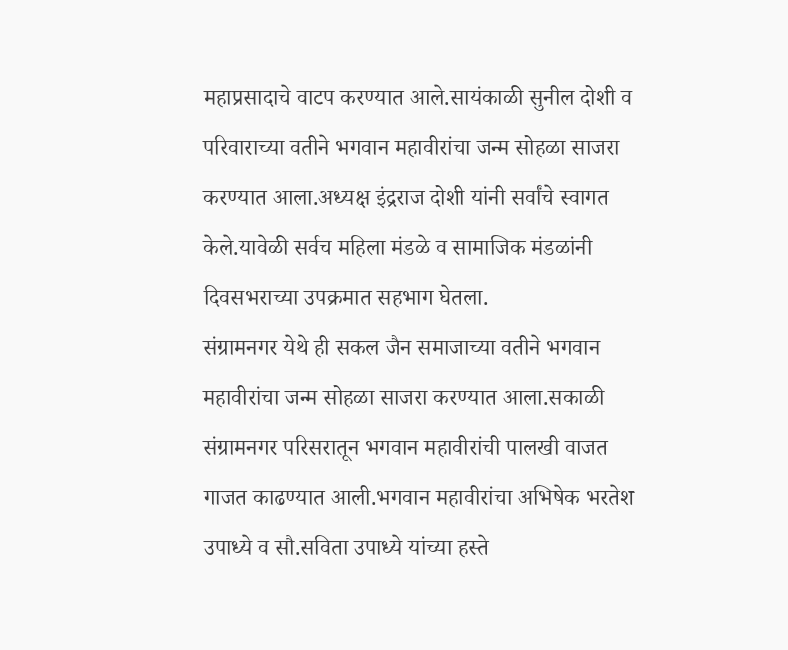महाप्रसादाचे वाटप करण्यात आले.सायंकाळी सुनील दोशी व परिवाराच्या वतीने भगवान महावीरांचा जन्म सोहळा साजरा करण्यात आला.अध्यक्ष इंद्रराज दोशी यांनी सर्वांचे स्वागत केले.यावेळी सर्वच महिला मंडळे व सामाजिक मंडळांनी दिवसभराच्या उपक्रमात सहभाग घेतला.
संग्रामनगर येथे ही सकल जैन समाजाच्या वतीने भगवान महावीरांचा जन्म सोहळा साजरा करण्यात आला.सकाळी संग्रामनगर परिसरातून भगवान महावीरांची पालखी वाजत गाजत काढण्यात आली.भगवान महावीरांचा अभिषेक भरतेश उपाध्ये व सौ.सविता उपाध्ये यांच्या हस्ते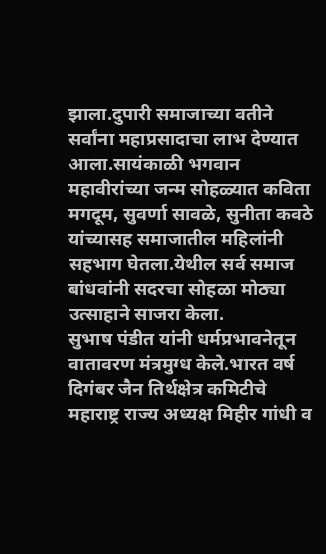झाला.दुपारी समाजाच्या वतीने सर्वांना महाप्रसादाचा लाभ देण्यात आला.सायंकाळी भगवान महावीरांच्या जन्म सोहळ्यात कविता मगदूम, सुवर्णा सावळे, सुनीता कवठे यांच्यासह समाजातील महिलांनी सहभाग घेतला.येथील सर्व समाज बांधवांनी सदरचा सोहळा मोठ्या उत्साहाने साजरा केला.
सुभाष पंडीत यांनी धर्मप्रभावनेतून वातावरण मंत्रमुग्ध केले.भारत वर्ष दिगंबर जैन तिर्थक्षेत्र कमिटीचे महाराष्ट्र राज्य अध्यक्ष मिहीर गांधी व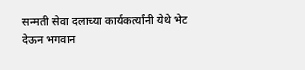सन्मती सेवा दलाच्या कार्यकर्त्यांनी येथे भेट देऊन भगवान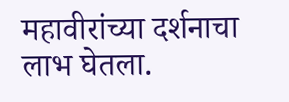महावीरांच्या दर्शनाचा लाभ घेतला.